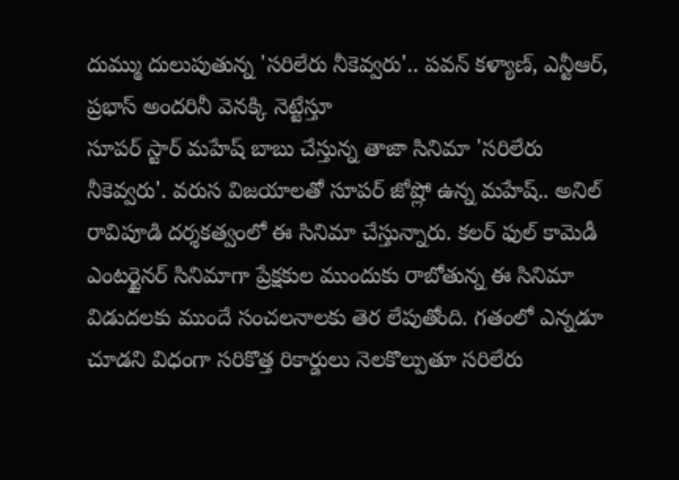దుమ్ము దులుపుతున్న 'సరిలేరు నీకెవ్వరు'.. పవన్ కళ్యాణ్, ఎన్టీఆర్, ప్రభాస్ అందరినీ వెనక్కి నెట్టేస్తూ
సూపర్ స్టార్ మహేష్ బాబు చేస్తున్న తాజా సినిమా 'సరిలేరు నీకెవ్వరు'. వరుస విజయాలతో సూపర్ జోష్లో ఉన్న మహేష్.. అనిల్ రావిపూడి దర్శకత్వంలో ఈ సినిమా చేస్తున్నారు. కలర్ ఫుల్ కామెడీ ఎంటర్టైనర్ సినిమాగా ప్రేక్షకుల ముందుకు రాబోతున్న ఈ సినిమా విడుదలకు ముందే సంచలనాలకు తెర లేపుతోంది. గతంలో ఎన్నడూ చూడని విధంగా సరికొత్త రికార్డులు నెలకొల్పుతూ సరిలేరు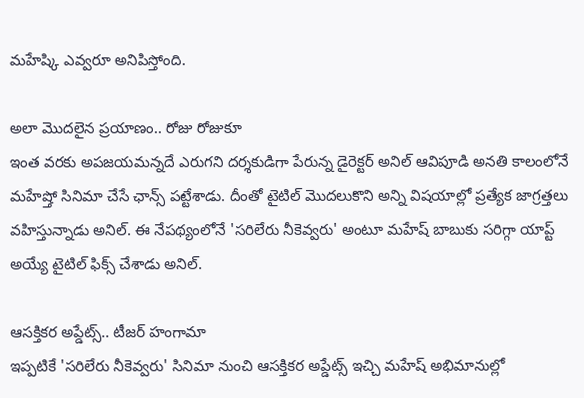మహేష్కి ఎవ్వరూ అనిపిస్తోంది.

అలా మొదలైన ప్రయాణం.. రోజు రోజుకూ
ఇంత వరకు అపజయమన్నదే ఎరుగని దర్శకుడిగా పేరున్న డైరెక్టర్ అనిల్ ఆవిపూడి అనతి కాలంలోనే మహేష్తో సినిమా చేసే ఛాన్స్ పట్టేశాడు. దీంతో టైటిల్ మొదలుకొని అన్ని విషయాల్లో ప్రత్యేక జాగ్రత్తలు వహిస్తున్నాడు అనిల్. ఈ నేపథ్యంలోనే 'సరిలేరు నీకెవ్వరు' అంటూ మహేష్ బాబుకు సరిగ్గా యాప్ట్ అయ్యే టైటిల్ ఫిక్స్ చేశాడు అనిల్.

ఆసక్తికర అప్డేట్స్.. టీజర్ హంగామా
ఇప్పటికే 'సరిలేరు నీకెవ్వరు' సినిమా నుంచి ఆసక్తికర అప్డేట్స్ ఇచ్చి మహేష్ అభిమానుల్లో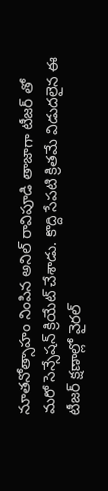నూతనోత్సాహం నింపిన అనిల్ రావిపూడి తాజాగా టీజర్ తో మరో సెన్సేషన్ క్రియేట్ చేశాడు. కొద్ది సేపటి క్రితమే విడుదలైన ఈ టీజర్ క్షణాల్లో వైరల్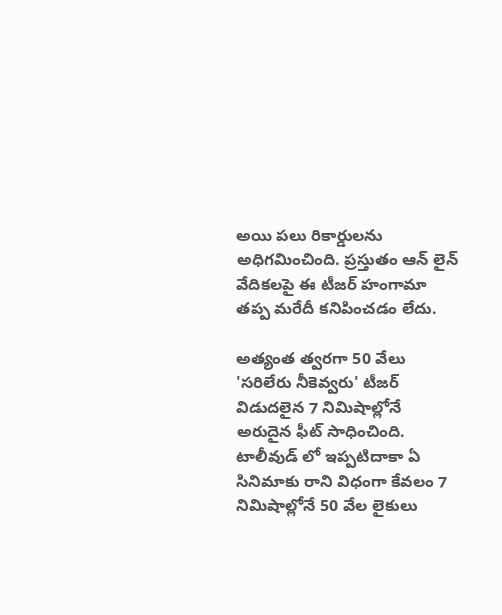అయి పలు రికార్డులను అధిగమించింది. ప్రస్తుతం ఆన్ లైన్ వేదికలపై ఈ టీజర్ హంగామా తప్ప మరేదీ కనిపించడం లేదు.

అత్యంత త్వరగా 50 వేలు
'సరిలేరు నీకెవ్వరు' టీజర్ విడుదలైన 7 నిమిషాల్లోనే అరుదైన ఫీట్ సాధించింది. టాలీవుడ్ లో ఇప్పటిదాకా ఏ సినిమాకు రాని విధంగా కేవలం 7 నిమిషాల్లోనే 50 వేల లైకులు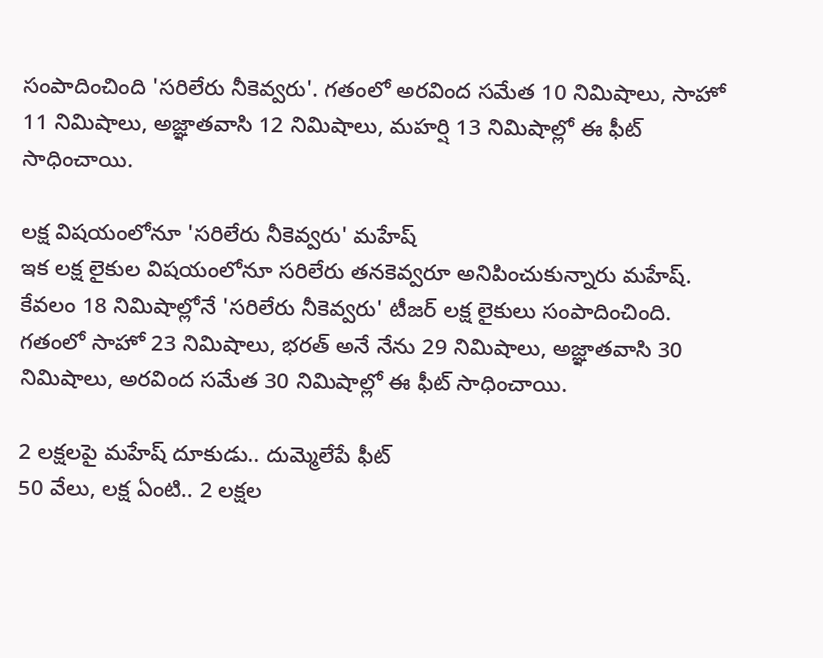సంపాదించింది 'సరిలేరు నీకెవ్వరు'. గతంలో అరవింద సమేత 10 నిమిషాలు, సాహో 11 నిమిషాలు, అజ్ఞాతవాసి 12 నిమిషాలు, మహర్షి 13 నిమిషాల్లో ఈ ఫీట్ సాధించాయి.

లక్ష విషయంలోనూ 'సరిలేరు నీకెవ్వరు' మహేష్
ఇక లక్ష లైకుల విషయంలోనూ సరిలేరు తనకెవ్వరూ అనిపించుకున్నారు మహేష్. కేవలం 18 నిమిషాల్లోనే 'సరిలేరు నీకెవ్వరు' టీజర్ లక్ష లైకులు సంపాదించింది. గతంలో సాహో 23 నిమిషాలు, భరత్ అనే నేను 29 నిమిషాలు, అజ్ఞాతవాసి 30 నిమిషాలు, అరవింద సమేత 30 నిమిషాల్లో ఈ ఫీట్ సాధించాయి.

2 లక్షలపై మహేష్ దూకుడు.. దుమ్మెలేపే ఫీట్
50 వేలు, లక్ష ఏంటి.. 2 లక్షల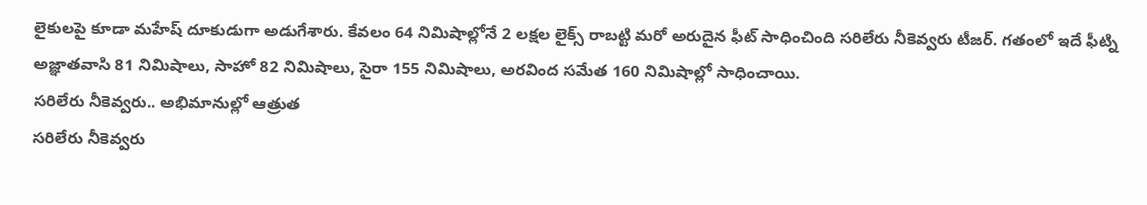లైకులపై కూడా మహేష్ దూకుడుగా అడుగేశారు. కేవలం 64 నిమిషాల్లోనే 2 లక్షల లైక్స్ రాబట్టి మరో అరుదైన ఫీట్ సాధించింది సరిలేరు నీకెవ్వరు టీజర్. గతంలో ఇదే ఫీట్ని అజ్ఞాతవాసి 81 నిమిషాలు, సాహో 82 నిమిషాలు, సైరా 155 నిమిషాలు, అరవింద సమేత 160 నిమిషాల్లో సాధించాయి.
సరిలేరు నీకెవ్వరు.. అభిమానుల్లో ఆత్రుత
సరిలేరు నీకెవ్వరు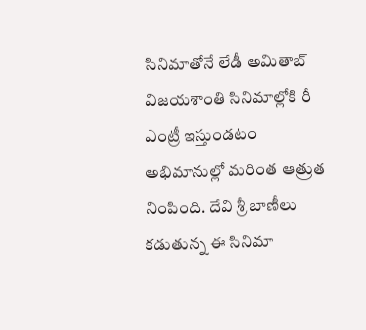సినిమాతోనే లేడీ అమితాబ్ విజయశాంతి సినిమాల్లోకి రీ ఎంట్రీ ఇస్తుండటం అభిమానుల్లో మరింత ఆత్రుత నింపింది. దేవి శ్రీ బాణీలు కడుతున్న ఈ సినిమా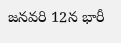జనవరి 12న భారీ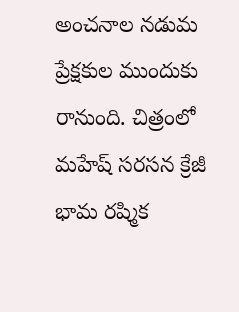అంచనాల నడుమ ప్రేక్షకుల ముందుకు రానుంది. చిత్రంలో మహేష్ సరసన క్రేజీ భామ రష్మిక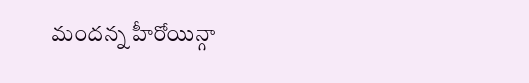మందన్న హీరోయిన్గా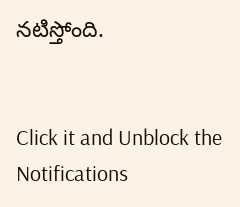నటిస్తోంది.


Click it and Unblock the Notifications